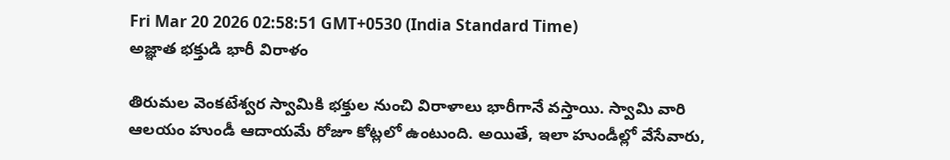Fri Mar 20 2026 02:58:51 GMT+0530 (India Standard Time)
అజ్ఞాత భక్తుడి భారీ విరాళం

తిరుమల వెంకటేశ్వర స్వామికి భక్తుల నుంచి విరాళాలు భారీగానే వస్తాయి. స్వామి వారి ఆలయం హుండీ ఆదాయమే రోజూ కోట్లలో ఉంటుంది. అయితే, ఇలా హుండీల్లో వేసేవారు,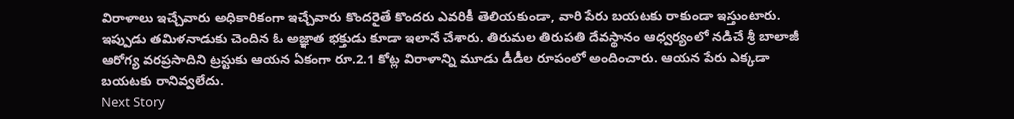విరాళాలు ఇచ్చేవారు అధికారికంగా ఇచ్చేవారు కొందరైతే కొందరు ఎవరికీ తెలియకుండా, వారి పేరు బయటకు రాకుండా ఇస్తుంటారు. ఇప్పుడు తమిళనాడుకు చెందిన ఓ అజ్ఞాత భక్తుడు కూడా ఇలానే చేశారు. తిరుమల తిరుపతి దేవస్థానం ఆధ్వర్యంలో నడిచే శ్రీ బాలాజీ ఆరోగ్య వరప్రసాదిని ట్రస్టుకు ఆయన ఏకంగా రూ.2.1 కోట్ల విరాళాన్ని మూడు డీడీల రూపంలో అందించారు. ఆయన పేరు ఎక్కడా బయటకు రానివ్వలేదు.
Next Story